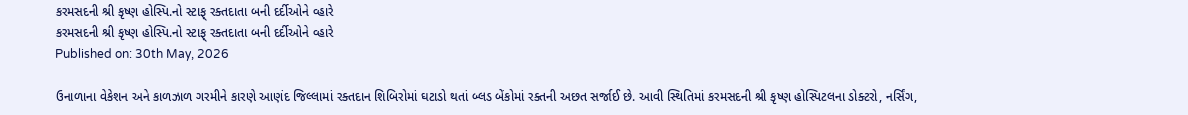કરમસદની શ્રી કૃષ્ણ હોસ્પિ.નો સ્ટાફ્ રક્તદાતા બની દર્દીઓને વ્હારે
કરમસદની શ્રી કૃષ્ણ હોસ્પિ.નો સ્ટાફ્ રક્તદાતા બની દર્દીઓને વ્હારે
Published on: 30th May, 2026

ઉનાળાના વેકેશન અને કાળઝાળ ગરમીને કારણે આણંદ જિલ્લામાં રક્તદાન શિબિરોમાં ઘટાડો થતાં બ્લડ બેંકોમાં રક્તની અછત સર્જાઈ છે. આવી સ્થિતિમાં કરમસદની શ્રી કૃષ્ણ હોસ્પિટલના ડોક્ટરો, નર્સિંગ,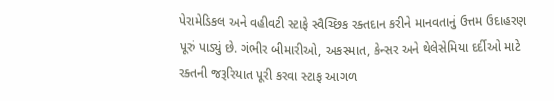પેરામેડિકલ અને વહીવટી સ્ટાફે સ્વૈચ્છિક રક્તદાન કરીને માનવતાનું ઉત્તમ ઉદાહરણ પૂરું પાડ્યું છે. ગંભીર બીમારીઓ, અકસ્માત, કેન્સર અને થેલેસેમિયા દર્દીઓ માટે રક્તની જરૂરિયાત પૂરી કરવા સ્ટાફ આગળ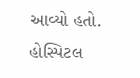આવ્યો હતો. હોસ્પિટલ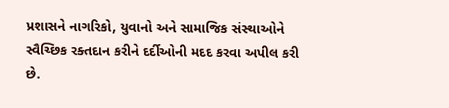પ્રશાસને નાગરિકો, યુવાનો અને સામાજિક સંસ્થાઓને સ્વૈચ્છિક રક્તદાન કરીને દર્દીઓની મદદ કરવા અપીલ કરી છે.